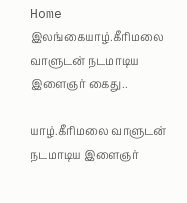Home இலங்கையாழ்.கீரிமலை வாளுடன் நடமாடிய இளைஞர் கைது..

யாழ்.கீரிமலை வாளுடன் நடமாடிய இளைஞர்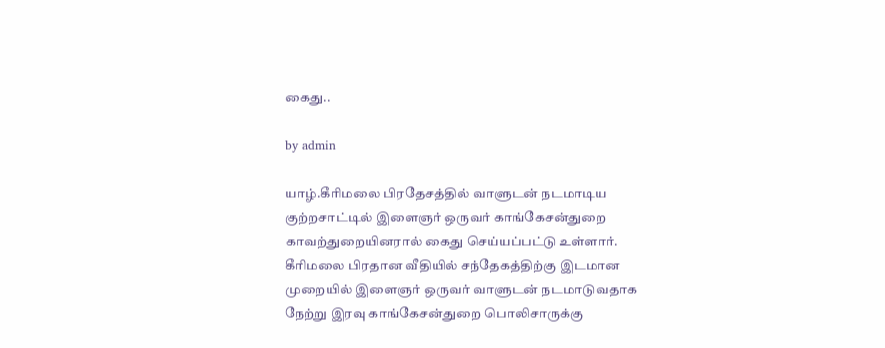கைது..

by admin

யாழ்.கீரிமலை பிரதேசத்தில் வாளுடன் நடமாடிய குற்றசாட்டில் இளைஞர் ஒருவர் காங்கேசன்துறை காவற்துறையினரால் கைது செய்யப்பட்டு உள்ளார். கீரிமலை பிரதான வீதியில் சந்தேகத்திற்கு இடமான முறையில் இளைஞர் ஒருவர் வாளுடன் நடமாடுவதாக நேற்று இரவு காங்கேசன்துறை பொலிசாருக்கு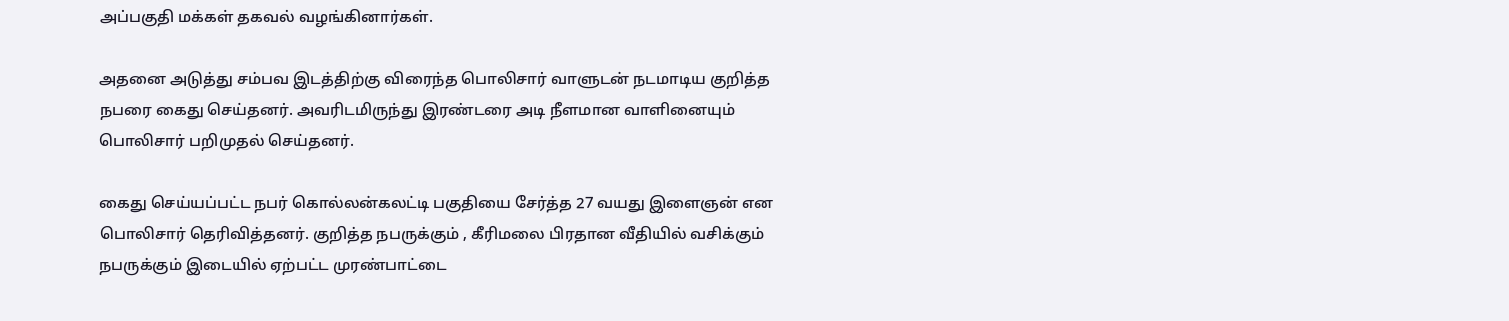அப்பகுதி மக்கள் தகவல் வழங்கினார்கள்.

அதனை அடுத்து சம்பவ இடத்திற்கு விரைந்த பொலிசார் வாளுடன் நடமாடிய குறித்த நபரை கைது செய்தனர். அவரிடமிருந்து இரண்டரை அடி நீளமான வாளினையும் பொலிசார் பறிமுதல் செய்தனர்.

கைது செய்யப்பட்ட நபர் கொல்லன்கலட்டி பகுதியை சேர்த்த 27 வயது இளைஞன் என பொலிசார் தெரிவித்தனர். குறித்த நபருக்கும் , கீரிமலை பிரதான வீதியில் வசிக்கும் நபருக்கும் இடையில் ஏற்பட்ட முரண்பாட்டை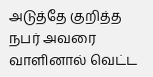அடுத்தே குறித்த நபர் அவரை வாளினால் வெட்ட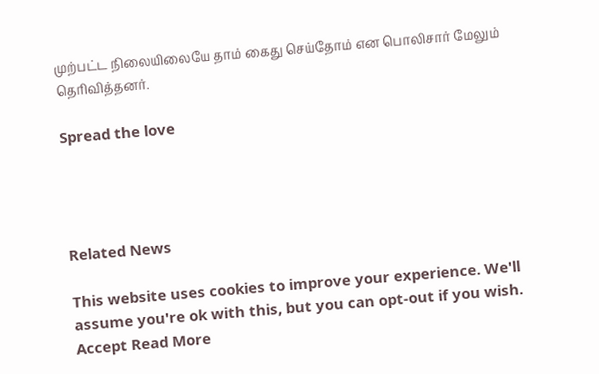முற்பட்ட நிலையிலையே தாம் கைது செய்தோம் என பொலிசார் மேலும் தெரிவித்தனர்.

Spread the love




Related News

This website uses cookies to improve your experience. We'll assume you're ok with this, but you can opt-out if you wish. Accept Read More